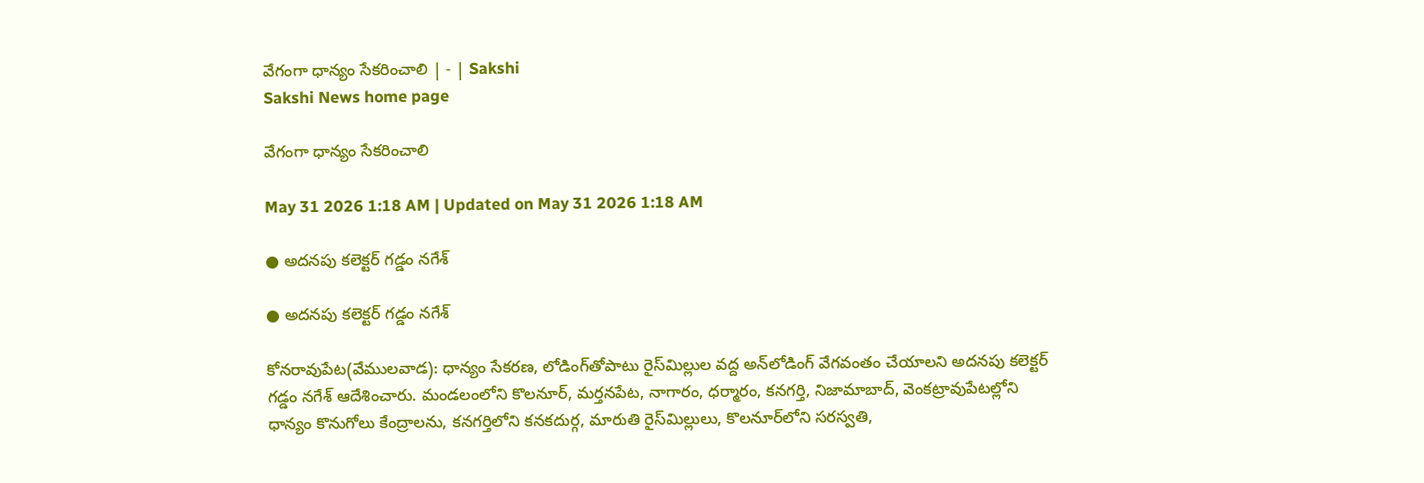వేగంగా ధాన్యం సేకరించాలి | - | Sakshi
Sakshi News home page

వేగంగా ధాన్యం సేకరించాలి

May 31 2026 1:18 AM | Updated on May 31 2026 1:18 AM

● అదనపు కలెక్టర్‌ గడ్డం నగేశ్‌

● అదనపు కలెక్టర్‌ గడ్డం నగేశ్‌

కోనరావుపేట(వేములవాడ): ధాన్యం సేకరణ, లోడింగ్‌తోపాటు రైస్‌మిల్లుల వద్ద అన్‌లోడింగ్‌ వేగవంతం చేయాలని అదనపు కలెక్టర్‌ గడ్డం నగేశ్‌ ఆదేశించారు. మండలంలోని కొలనూర్‌, మర్తనపేట, నాగారం, ధర్మారం, కనగర్తి, నిజామాబాద్‌, వెంకట్రావుపేటల్లోని ధాన్యం కొనుగోలు కేంద్రాలను, కనగర్తిలోని కనకదుర్గ, మారుతి రైస్‌మిల్లులు, కొలనూర్‌లోని సరస్వతి,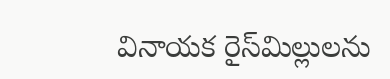వినాయక రైస్‌మిల్లులను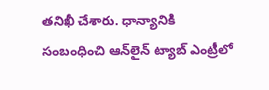తనిఖీ చేశారు. ధాన్యానికి సంబంధించి ఆన్‌లైన్‌ ట్యాబ్‌ ఎంట్రీలో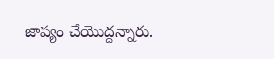జాప్యం చేయొద్దన్నారు.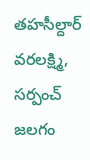తహసీల్దార్‌ వరలక్ష్మి, సర్పంచ్‌ జలగం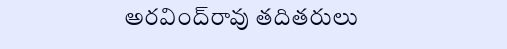అరవింద్‌రావు తదితరులు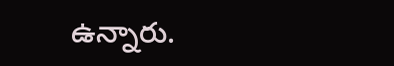ఉన్నారు.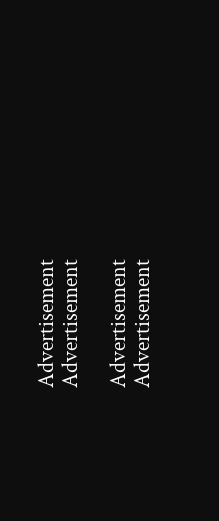Advertisement
Advertisement

Advertisement
Advertisement